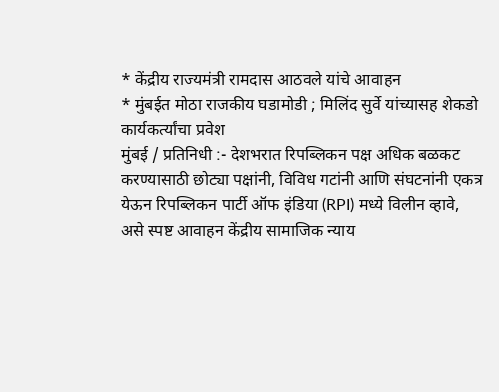* केंद्रीय राज्यमंत्री रामदास आठवले यांचे आवाहन
* मुंबईत मोठा राजकीय घडामोडी ; मिलिंद सुर्वे यांच्यासह शेकडो कार्यकर्त्यांचा प्रवेश
मुंबई / प्रतिनिधी :- देशभरात रिपब्लिकन पक्ष अधिक बळकट करण्यासाठी छोट्या पक्षांनी, विविध गटांनी आणि संघटनांनी एकत्र येऊन रिपब्लिकन पार्टी ऑफ इंडिया (RPI) मध्ये विलीन व्हावे, असे स्पष्ट आवाहन केंद्रीय सामाजिक न्याय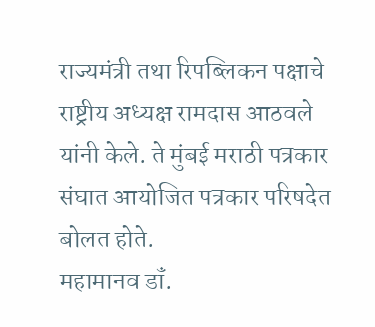राज्यमंत्री तथा रिपब्लिकन पक्षाचे राष्ट्रीय अध्यक्ष रामदास आठवले यांनी केले. ते मुंबई मराठी पत्रकार संघात आयोजित पत्रकार परिषदेत बोलत होते.
महामानव डॉं.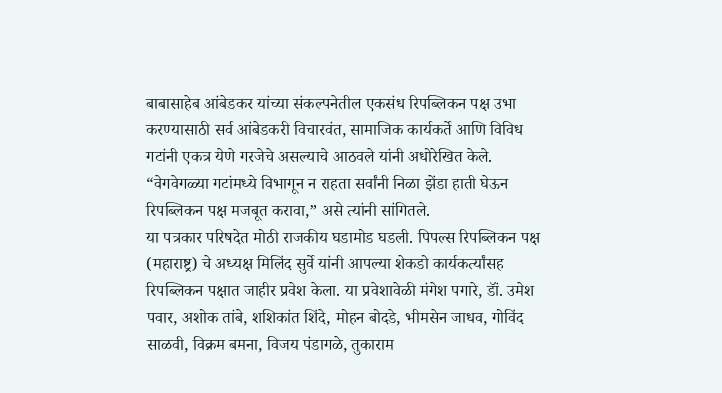बाबासाहेब आंबेडकर यांच्या संकल्पनेतील एकसंध रिपब्लिकन पक्ष उभा करण्यासाठी सर्व आंबेडकरी विचारवंत, सामाजिक कार्यकर्ते आणि विविध गटांनी एकत्र येणे गरजेचे असल्याचे आठवले यांनी अधोरेखित केले. “वेगवेगळ्या गटांमध्ये विभागून न राहता सर्वांनी निळा झेंडा हाती घेऊन रिपब्लिकन पक्ष मजबूत करावा,” असे त्यांनी सांगितले.
या पत्रकार परिषदेत मोठी राजकीय घडामोड घडली. पिपल्स रिपब्लिकन पक्ष (महाराष्ट्र) चे अध्यक्ष मिलिंद सुर्वे यांनी आपल्या शेकडो कार्यकर्त्यांसह रिपब्लिकन पक्षात जाहीर प्रवेश केला. या प्रवेशावेळी मंगेश पगारे, डॉं. उमेश पवार, अशोक तांबे, शशिकांत शिंदे, मोहन बोदडे, भीमसेन जाधव, गोविंद साळवी, विक्रम बमना, विजय पंडागळे, तुकाराम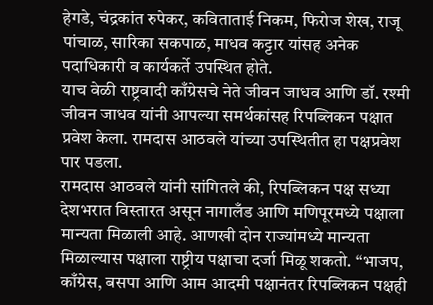हेगडे, चंद्रकांत रुपेकर, कविताताई निकम, फिरोज शेख, राजू पांचाळ, सारिका सकपाळ, माधव कट्टार यांसह अनेक पदाधिकारी व कार्यकर्ते उपस्थित होते.
याच वेळी राष्ट्रवादी काँग्रेसचे नेते जीवन जाधव आणि डॉ. रश्मी जीवन जाधव यांनी आपल्या समर्थकांसह रिपब्लिकन पक्षात प्रवेश केला. रामदास आठवले यांच्या उपस्थितीत हा पक्षप्रवेश पार पडला.
रामदास आठवले यांनी सांगितले की, रिपब्लिकन पक्ष सध्या देशभरात विस्तारत असून नागालँड आणि मणिपूरमध्ये पक्षाला मान्यता मिळाली आहे. आणखी दोन राज्यांमध्ये मान्यता मिळाल्यास पक्षाला राष्ट्रीय पक्षाचा दर्जा मिळू शकतो. “भाजप, काँग्रेस, बसपा आणि आम आदमी पक्षानंतर रिपब्लिकन पक्षही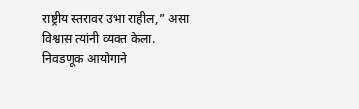राष्ट्रीय स्तरावर उभा राहील,” असा विश्वास त्यांनी व्यक्त केला.
निवडणूक आयोगाने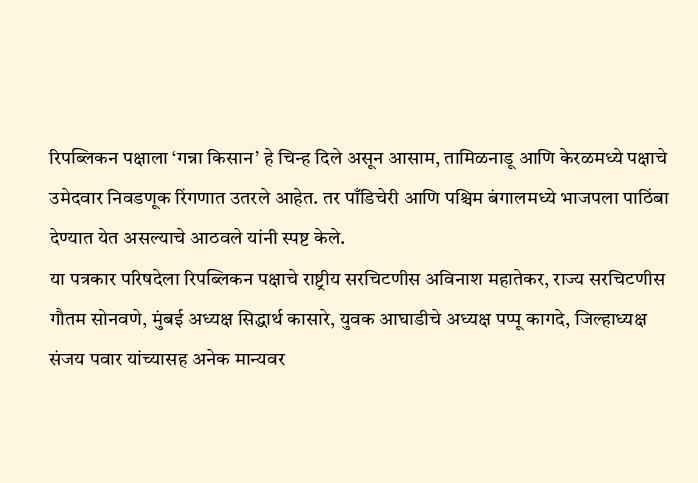रिपब्लिकन पक्षाला ‘गन्ना किसान’ हे चिन्ह दिले असून आसाम, तामिळनाडू आणि केरळमध्ये पक्षाचे उमेदवार निवडणूक रिंगणात उतरले आहेत. तर पाँडिचेरी आणि पश्चिम बंगालमध्ये भाजपला पाठिंबा देण्यात येत असल्याचे आठवले यांनी स्पष्ट केले.
या पत्रकार परिषदेला रिपब्लिकन पक्षाचे राष्ट्रीय सरचिटणीस अविनाश महातेकर, राज्य सरचिटणीस गौतम सोनवणे, मुंबई अध्यक्ष सिद्धार्थ कासारे, युवक आघाडीचे अध्यक्ष पप्पू कागदे, जिल्हाध्यक्ष संजय पवार यांच्यासह अनेक मान्यवर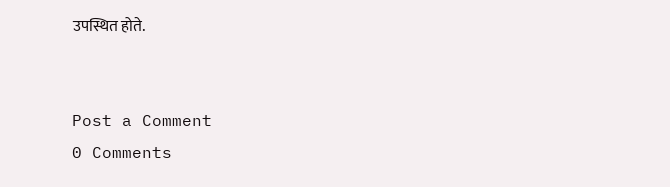उपस्थित होते.


Post a Comment
0 Comments